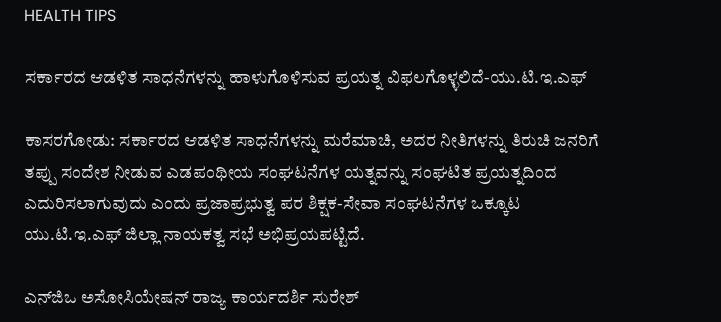HEALTH TIPS

ಸರ್ಕಾರದ ಆಡಳಿತ ಸಾಧನೆಗಳನ್ನು ಹಾಳುಗೊಳಿಸುವ ಪ್ರಯತ್ನ ವಿಫಲಗೊಳ್ಳಲಿದೆ-ಯು.ಟಿ.ಇ.ಎಫ್

ಕಾಸರಗೋಡು: ಸರ್ಕಾರದ ಆಡಳಿತ ಸಾಧನೆಗಳನ್ನು ಮರೆಮಾಚಿ, ಅದರ ನೀತಿಗಳನ್ನು ತಿರುಚಿ ಜನರಿಗೆ ತಪ್ಪು ಸಂದೇಶ ನೀಡುವ ಎಡಪಂಥೀಯ ಸಂಘಟನೆಗಳ ಯತ್ನವನ್ನು ಸಂಘಟಿತ ಪ್ರಯತ್ನದಿಂದ ಎದುರಿಸಲಾಗುವುದು ಎಂದು ಪ್ರಜಾಪ್ರಭುತ್ವ ಪರ ಶಿಕ್ಷಕ-ಸೇವಾ ಸಂಘಟನೆಗಳ ಒಕ್ಕೂಟ ಯು.ಟಿ.ಇ.ಎಫ್ ಜಿಲ್ಲಾ ನಾಯಕತ್ವ ಸಭೆ ಅಭಿಪ್ರಯಪಟ್ಟಿದೆ.

ಎನ್‍ಜಿಒ ಅಸೋಸಿಯೇಷನ್ ರಾಜ್ಯ ಕಾರ್ಯದರ್ಶಿ ಸುರೇಶ್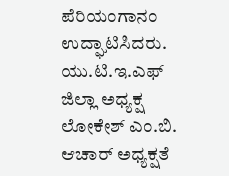ಪೆರಿಯಂಗಾನಂ ಉದ್ಘಾಟಿಸಿದರು. ಯು.ಟಿ.ಇ.ಎಫ್ ಜಿಲ್ಲಾ ಅಧ್ಯಕ್ಷ ಲೋಕೇಶ್ ಎಂ.ಬಿ. ಆಚಾರ್ ಅಧ್ಯಕ್ಷತೆ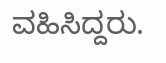ವಹಿಸಿದ್ದರು.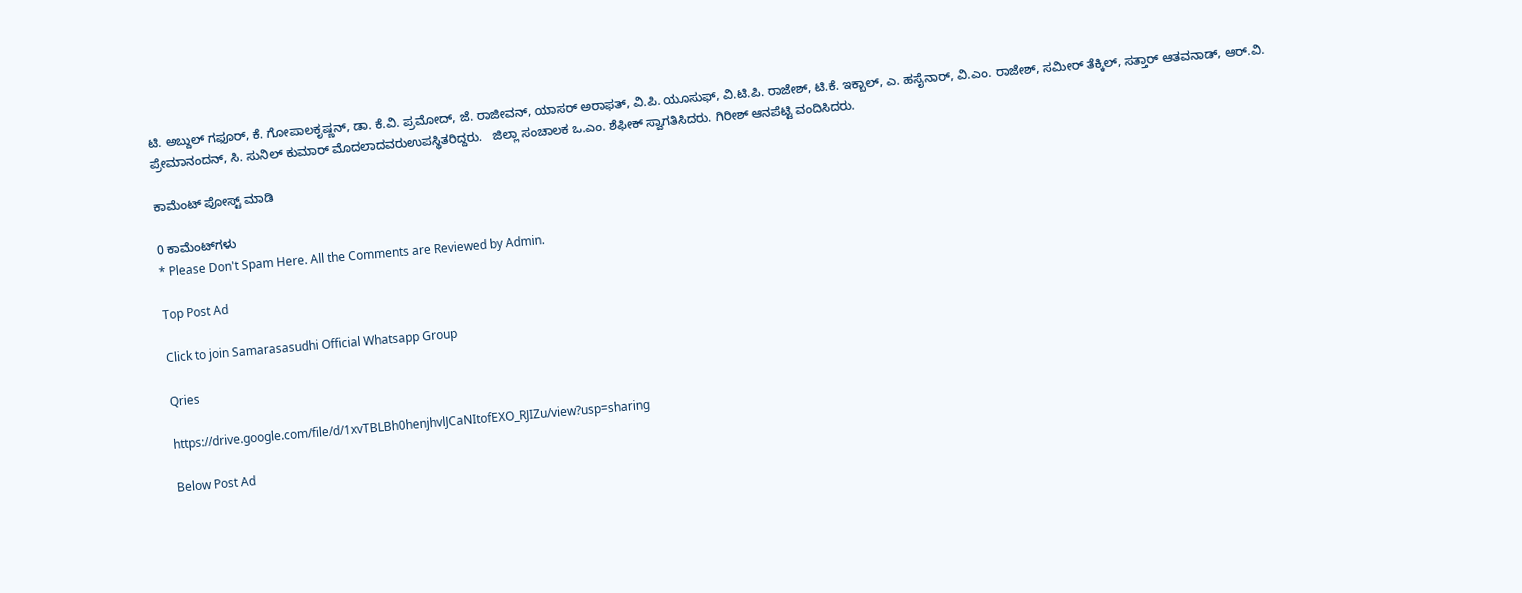ಟಿ. ಅಬ್ದುಲ್ ಗಫೂರ್, ಕೆ. ಗೋಪಾಲಕೃಷ್ಣನ್, ಡಾ. ಕೆ.ವಿ. ಪ್ರಮೋದ್, ಜೆ. ರಾಜೀವನ್, ಯಾಸರ್ ಅರಾಫತ್, ವಿ.ಪಿ. ಯೂಸುಫ್, ವಿ.ಟಿ.ಪಿ. ರಾಜೇಶ್, ಟಿ.ಕೆ. ಇಕ್ಬಾಲ್, ಎ. ಹಸೈನಾರ್, ವಿ.ಎಂ. ರಾಜೇಶ್, ಸಮೀರ್ ತೆಕ್ಕಿಲ್, ಸತ್ತಾರ್ ಆತವನಾಡ್, ಆರ್.ವಿ. ಪ್ರೇಮಾನಂದನ್, ಸಿ. ಸುನಿಲ್ ಕುಮಾರ್ ಮೊದಲಾದವರುಉಪಸ್ಥಿತರಿದ್ದರು.   ಜಿಲ್ಲಾ ಸಂಚಾಲಕ ಒ.ಎಂ. ಶೆಫೀಕ್ ಸ್ವಾಗತಿಸಿದರು. ಗಿರೀಶ್ ಆನಪೆಟ್ಟಿ ವಂದಿಸಿದರು.

ಕಾಮೆಂಟ್‌‌ ಪೋಸ್ಟ್‌ ಮಾಡಿ

0 ಕಾಮೆಂಟ್‌ಗಳು
* Please Don't Spam Here. All the Comments are Reviewed by Admin.

Top Post Ad

Click to join Samarasasudhi Official Whatsapp Group

Qries

https://drive.google.com/file/d/1xvTBLBh0henjhvlJCaNItofEXO_RJIZu/view?usp=sharing

Below Post Ad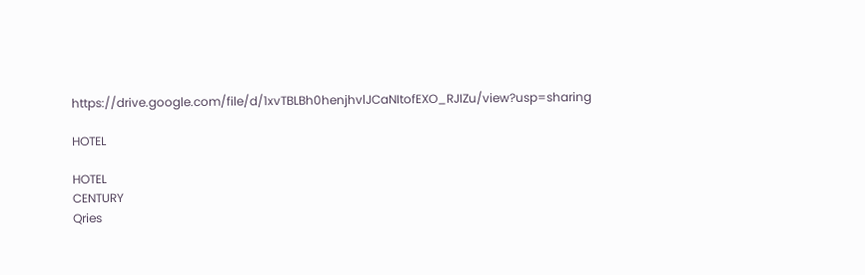https://drive.google.com/file/d/1xvTBLBh0henjhvlJCaNItofEXO_RJIZu/view?usp=sharing

HOTEL

HOTEL
CENTURY
Qries